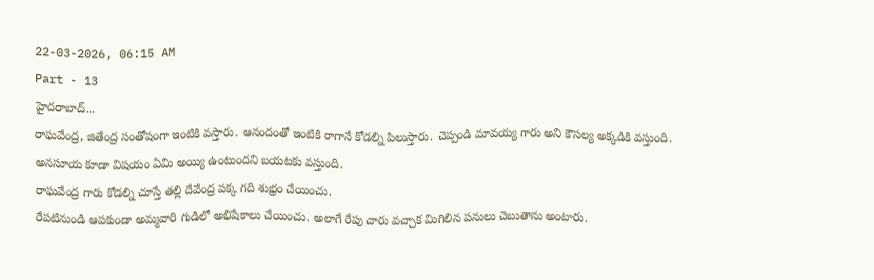22-03-2026, 06:15 AM
Part - 13
హైదరాబాద్...
రాఘవేంద్ర, జితేంద్ర సంతోషంగా ఇంటికి వస్తారు. ఆనందంతో ఇంటికి రాగానే కోడల్ని పిలుస్తారు. చెప్పండి మావయ్య గారు అని కౌసల్య అక్కడికి వస్తుంది.
అనసూయ కూడా విషయం ఏమి అయ్యి ఉంటుందని బయటకు వస్తుంది.
రాఘవేంద్ర గారు కోడల్ని చూస్తే తల్లి దేవేంద్ర పక్క గది శుభ్రం చేయించు.
రేపటినుండి ఆపకుండా అమ్మవారి గుడిలో అభిషేకాలు చేయించు. అలాగే రేపు చారు వచ్చాక మిగిలిన పనులు చెబుతాను అంటారు.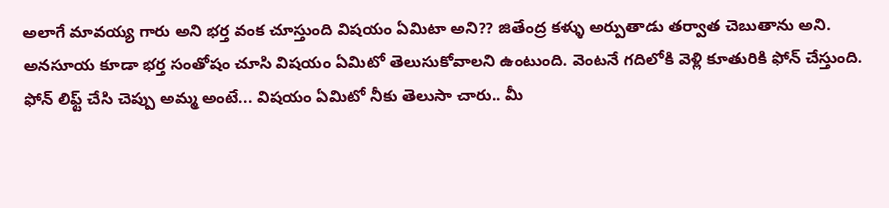అలాగే మావయ్య గారు అని భర్త వంక చూస్తుంది విషయం ఏమిటా అని?? జితేంద్ర కళ్ళు అర్పుతాడు తర్వాత చెబుతాను అని.
అనసూయ కూడా భర్త సంతోషం చూసి విషయం ఏమిటో తెలుసుకోవాలని ఉంటుంది. వెంటనే గదిలోకి వెళ్లి కూతురికి ఫోన్ చేస్తుంది.
ఫోన్ లిఫ్ట్ చేసి చెప్పు అమ్మ అంటే... విషయం ఏమిటో నీకు తెలుసా చారు.. మీ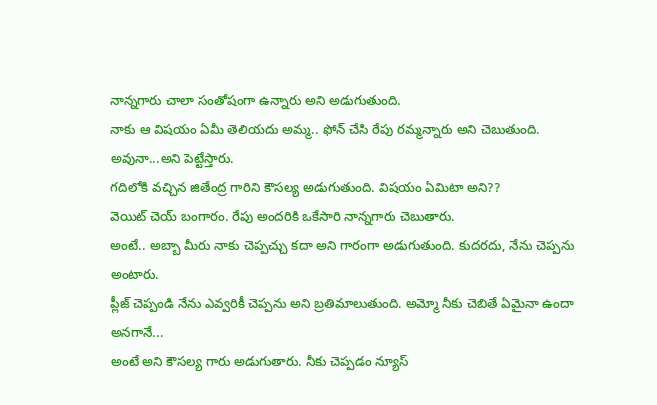నాన్నగారు చాలా సంతోషంగా ఉన్నారు అని అడుగుతుంది.
నాకు ఆ విషయం ఏమీ తెలియదు అమ్మ.. ఫోన్ చేసి రేపు రమ్మన్నారు అని చెబుతుంది. అవునా...అని పెట్టేస్తారు.
గదిలోకి వచ్చిన జితేంద్ర గారిని కౌసల్య అడుగుతుంది. విషయం ఏమిటా అని??
వెయిట్ చెయ్ బంగారం. రేపు అందరికి ఒకేసారి నాన్నగారు చెబుతారు.
అంటే.. అబ్బా మీరు నాకు చెప్పచ్చు కదా అని గారంగా అడుగుతుంది. కుదరదు, నేను చెప్పను అంటారు.
ప్లీజ్ చెప్పండి నేను ఎవ్వరికీ చెప్పను అని బ్రతిమాలుతుంది. అమ్మో నీకు చెబితే ఏమైనా ఉందా అనగానే...
అంటే అని కౌసల్య గారు అడుగుతారు. నీకు చెప్పడం న్యూస్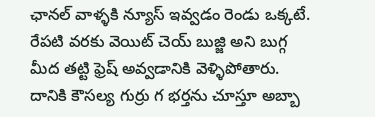ఛానల్ వాళ్ళకి న్యూస్ ఇవ్వడం రెండు ఒక్కటే.
రేపటి వరకు వెయిట్ చెయ్ బుజ్జి అని బుగ్గ మీద తట్టి ఫ్రెష్ అవ్వడానికి వెళ్ళిపోతారు.
దానికి కౌసల్య గుర్రు గ భర్తను చూస్తూ అబ్బా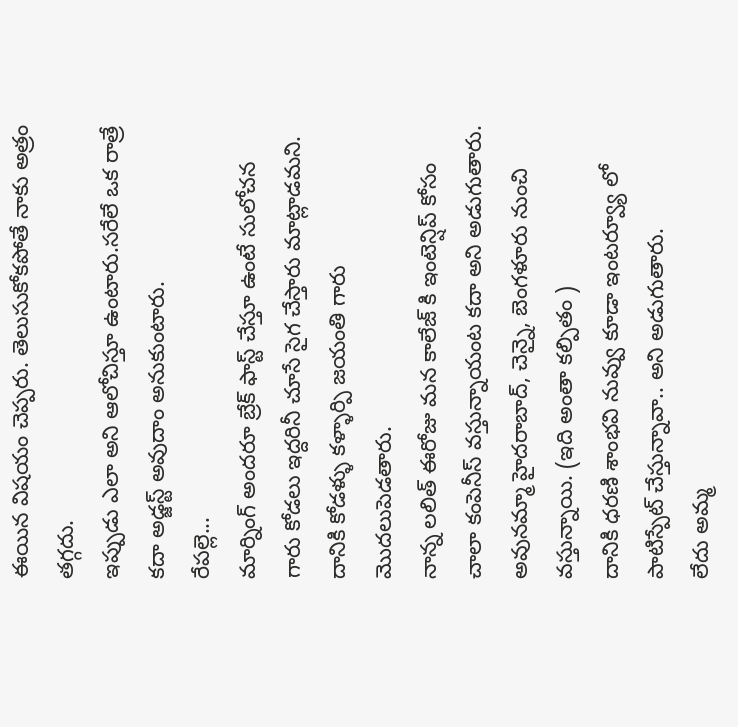ఈయిన విషయం చెప్పరు. తెలుసుకోకపోతే నాకు అత్రం తగ్గదు.
ఇప్పుడు ఎలా అని ఆలోచిస్తూ ఉంటారు.సరేలే ఒక రాత్రే కదా అడ్జస్ట్ అవుదాం అనుకుంటారు.
రేపల్లె...
మార్నింగ్ అందరూ బ్రేక్ ఫాస్ట్ చేస్తూ ఉంటే సులోచన గారు కోడలు ఇద్దరినీ చూసే సైగ చేస్తారు మాట్లాడమని.
దానికి కోడళ్ళు కళ్ళార్పి జయంతి గారు మొదలుపెడతారు.
నాన్న లలిత్ ఈరోజు మన కాలేజ్ కి ఇంటెన్షిప్ కోసం చాలా కంపెనీస్ వస్తున్నాయంట కదా అని అడుగుతారు.
అవునమ్మా హైదరాబాద్, చెన్నై, బెంగళూరు నుంచి వస్తున్నాయి. (ఇది అంతా కల్పితం )
దానికి ధరణి శాంభవి నువ్వు కూడా ఇంటర్వ్యూ లో పాటిస్పేట్ చేస్తున్నావా.. అని అడుగుతారు.
లేదు అమ్మ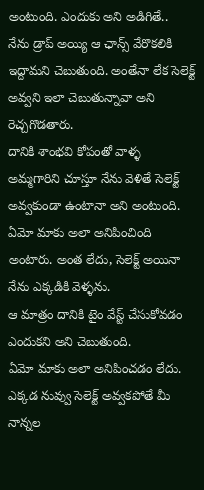అంటుంది. ఎందుకు అని అడిగితే..
నేను డ్రాప్ అయ్యి ఆ ఛాన్స్ వేరొకలికి ఇద్దామని చెబుతుంది. అంతేనా లేక సెలెక్ట్ అవ్వని ఇలా చెబుతున్నావా అని రెచ్చగొడతారు.
దానికి శాంభవి కోపంతో వాళ్ళ అమ్మగారిని చూస్తూ నేను వెళితే సెలెక్ట్ అవ్వకుండా ఉంటానా అని అంటుంది.
ఏమో మాకు అలా అనిపించింది అంటారు. అంత లేదు, సెలెక్ట్ అయినా నేను ఎక్కడికి వెళ్ళను.
ఆ మాత్రం దానికి టైం వేస్ట్ చేసుకోవడం ఎందుకని అని చెబుతుంది.
ఏమో మాకు అలా అనిపించడం లేదు. ఎక్కడ నువ్వు సెలెక్ట్ అవ్వకపోతే మీ నాన్నల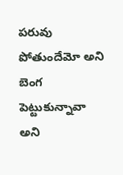పరువు పోతుందేమో అని బెంగ పెట్టుకున్నావా అని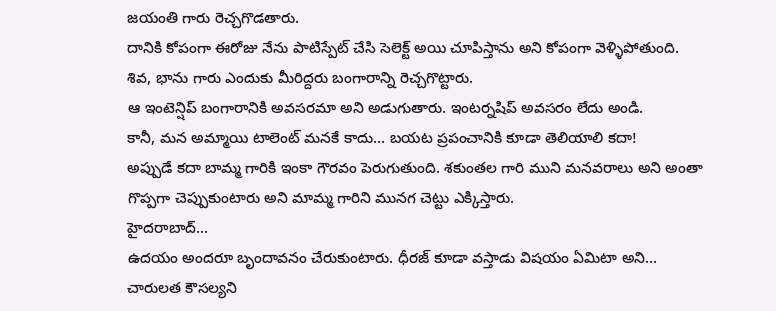జయంతి గారు రెచ్చగొడతారు.
దానికి కోపంగా ఈరోజు నేను పాటిస్పేట్ చేసి సెలెక్ట్ అయి చూపిస్తాను అని కోపంగా వెళ్ళిపోతుంది.
శివ, భాను గారు ఎందుకు మీరిద్దరు బంగారాన్ని రెచ్చగొట్టారు.
ఆ ఇంటెన్షిప్ బంగారానికి అవసరమా అని అడుగుతారు. ఇంటర్నషిప్ అవసరం లేదు అండి.
కానీ, మన అమ్మాయి టాలెంట్ మనకే కాదు... బయట ప్రపంచానికి కూడా తెలియాలి కదా!
అప్పుడే కదా బామ్మ గారికి ఇంకా గౌరవం పెరుగుతుంది. శకుంతల గారి ముని మనవరాలు అని అంతా గొప్పగా చెప్పుకుంటారు అని మామ్మ గారిని మునగ చెట్టు ఎక్కిస్తారు.
హైదరాబాద్...
ఉదయం అందరూ బృందావనం చేరుకుంటారు. ధీరజ్ కూడా వస్తాడు విషయం ఏమిటా అని...
చారులత కౌసల్యని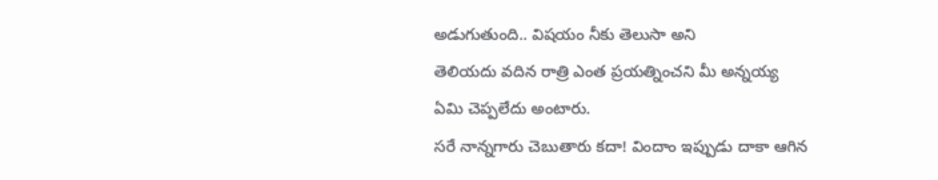అడుగుతుంది.. విషయం నీకు తెలుసా అని
తెలియదు వదిన రాత్రి ఎంత ప్రయత్నించని మీ అన్నయ్య ఏమి చెప్పలేదు అంటారు.
సరే నాన్నగారు చెబుతారు కదా! విందాం ఇప్పుడు దాకా ఆగిన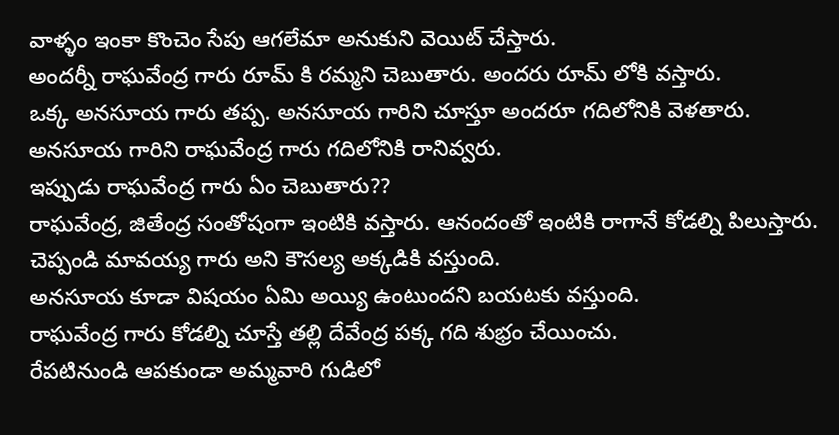వాళ్ళం ఇంకా కొంచెం సేపు ఆగలేమా అనుకుని వెయిట్ చేస్తారు.
అందర్నీ రాఘవేంద్ర గారు రూమ్ కి రమ్మని చెబుతారు. అందరు రూమ్ లోకి వస్తారు.
ఒక్క అనసూయ గారు తప్ప. అనసూయ గారిని చూస్తూ అందరూ గదిలోనికి వెళతారు.
అనసూయ గారిని రాఘవేంద్ర గారు గదిలోనికి రానివ్వరు.
ఇప్పుడు రాఘవేంద్ర గారు ఏం చెబుతారు??
రాఘవేంద్ర, జితేంద్ర సంతోషంగా ఇంటికి వస్తారు. ఆనందంతో ఇంటికి రాగానే కోడల్ని పిలుస్తారు. చెప్పండి మావయ్య గారు అని కౌసల్య అక్కడికి వస్తుంది.
అనసూయ కూడా విషయం ఏమి అయ్యి ఉంటుందని బయటకు వస్తుంది.
రాఘవేంద్ర గారు కోడల్ని చూస్తే తల్లి దేవేంద్ర పక్క గది శుభ్రం చేయించు.
రేపటినుండి ఆపకుండా అమ్మవారి గుడిలో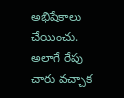అభిషేకాలు చేయించు. అలాగే రేపు చారు వచ్చాక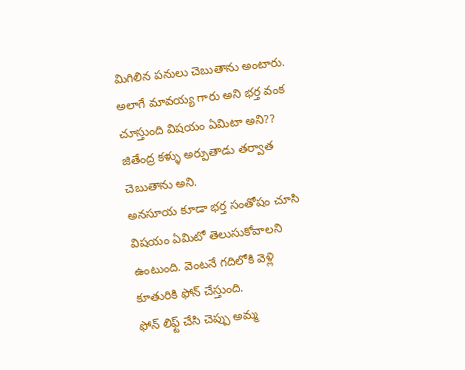మిగిలిన పనులు చెబుతాను అంటారు.
అలాగే మావయ్య గారు అని భర్త వంక చూస్తుంది విషయం ఏమిటా అని?? జితేంద్ర కళ్ళు అర్పుతాడు తర్వాత చెబుతాను అని.
అనసూయ కూడా భర్త సంతోషం చూసి విషయం ఏమిటో తెలుసుకోవాలని ఉంటుంది. వెంటనే గదిలోకి వెళ్లి కూతురికి ఫోన్ చేస్తుంది.
ఫోన్ లిఫ్ట్ చేసి చెప్పు అమ్మ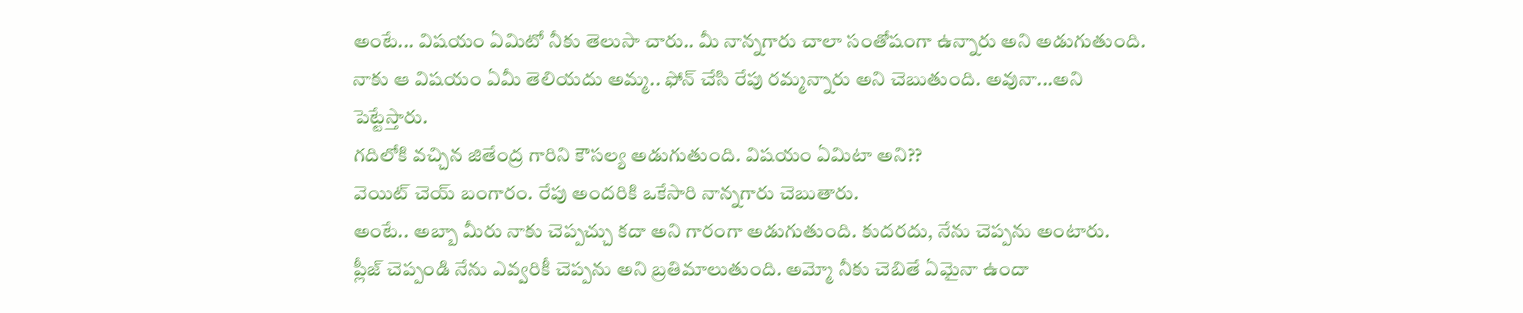అంటే... విషయం ఏమిటో నీకు తెలుసా చారు.. మీ నాన్నగారు చాలా సంతోషంగా ఉన్నారు అని అడుగుతుంది.
నాకు ఆ విషయం ఏమీ తెలియదు అమ్మ.. ఫోన్ చేసి రేపు రమ్మన్నారు అని చెబుతుంది. అవునా...అని పెట్టేస్తారు.
గదిలోకి వచ్చిన జితేంద్ర గారిని కౌసల్య అడుగుతుంది. విషయం ఏమిటా అని??
వెయిట్ చెయ్ బంగారం. రేపు అందరికి ఒకేసారి నాన్నగారు చెబుతారు.
అంటే.. అబ్బా మీరు నాకు చెప్పచ్చు కదా అని గారంగా అడుగుతుంది. కుదరదు, నేను చెప్పను అంటారు.
ప్లీజ్ చెప్పండి నేను ఎవ్వరికీ చెప్పను అని బ్రతిమాలుతుంది. అమ్మో నీకు చెబితే ఏమైనా ఉందా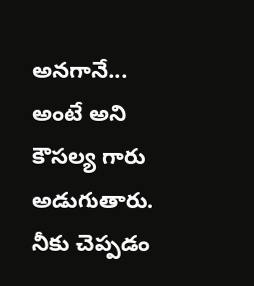అనగానే...
అంటే అని కౌసల్య గారు అడుగుతారు. నీకు చెప్పడం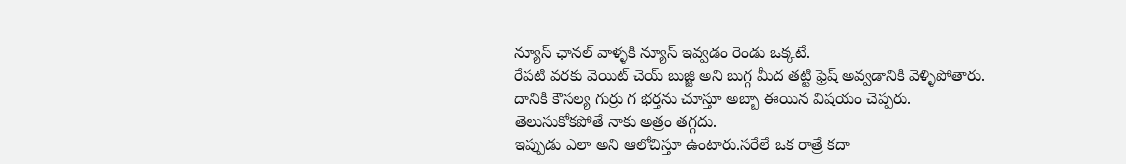న్యూస్ ఛానల్ వాళ్ళకి న్యూస్ ఇవ్వడం రెండు ఒక్కటే.
రేపటి వరకు వెయిట్ చెయ్ బుజ్జి అని బుగ్గ మీద తట్టి ఫ్రెష్ అవ్వడానికి వెళ్ళిపోతారు.
దానికి కౌసల్య గుర్రు గ భర్తను చూస్తూ అబ్బా ఈయిన విషయం చెప్పరు. తెలుసుకోకపోతే నాకు అత్రం తగ్గదు.
ఇప్పుడు ఎలా అని ఆలోచిస్తూ ఉంటారు.సరేలే ఒక రాత్రే కదా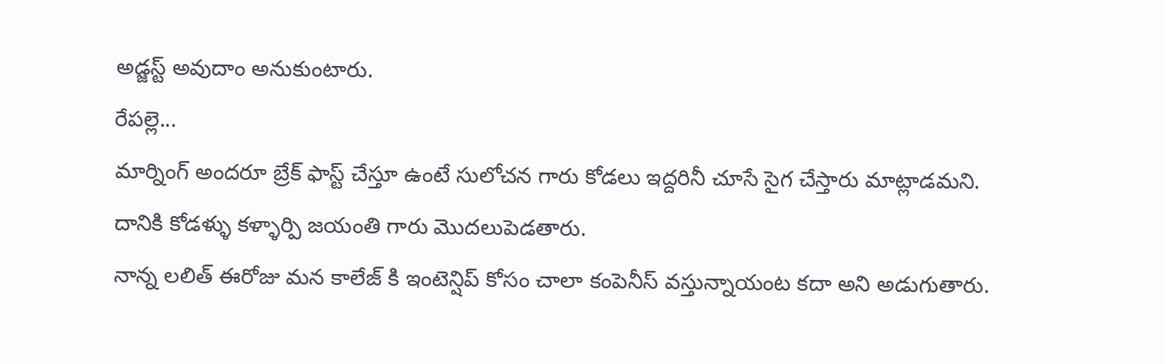అడ్జస్ట్ అవుదాం అనుకుంటారు.
రేపల్లె...
మార్నింగ్ అందరూ బ్రేక్ ఫాస్ట్ చేస్తూ ఉంటే సులోచన గారు కోడలు ఇద్దరినీ చూసే సైగ చేస్తారు మాట్లాడమని.
దానికి కోడళ్ళు కళ్ళార్పి జయంతి గారు మొదలుపెడతారు.
నాన్న లలిత్ ఈరోజు మన కాలేజ్ కి ఇంటెన్షిప్ కోసం చాలా కంపెనీస్ వస్తున్నాయంట కదా అని అడుగుతారు.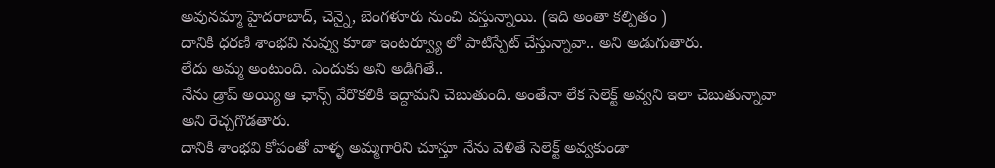అవునమ్మా హైదరాబాద్, చెన్నై, బెంగళూరు నుంచి వస్తున్నాయి. (ఇది అంతా కల్పితం )
దానికి ధరణి శాంభవి నువ్వు కూడా ఇంటర్వ్యూ లో పాటిస్పేట్ చేస్తున్నావా.. అని అడుగుతారు.
లేదు అమ్మ అంటుంది. ఎందుకు అని అడిగితే..
నేను డ్రాప్ అయ్యి ఆ ఛాన్స్ వేరొకలికి ఇద్దామని చెబుతుంది. అంతేనా లేక సెలెక్ట్ అవ్వని ఇలా చెబుతున్నావా అని రెచ్చగొడతారు.
దానికి శాంభవి కోపంతో వాళ్ళ అమ్మగారిని చూస్తూ నేను వెళితే సెలెక్ట్ అవ్వకుండా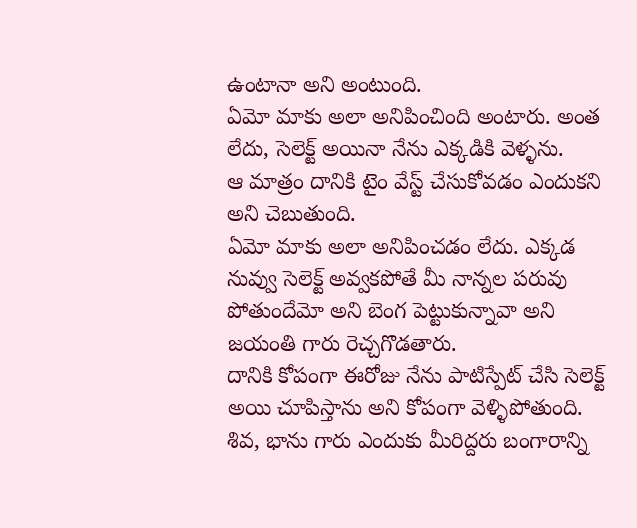ఉంటానా అని అంటుంది.
ఏమో మాకు అలా అనిపించింది అంటారు. అంత లేదు, సెలెక్ట్ అయినా నేను ఎక్కడికి వెళ్ళను.
ఆ మాత్రం దానికి టైం వేస్ట్ చేసుకోవడం ఎందుకని అని చెబుతుంది.
ఏమో మాకు అలా అనిపించడం లేదు. ఎక్కడ నువ్వు సెలెక్ట్ అవ్వకపోతే మీ నాన్నల పరువు పోతుందేమో అని బెంగ పెట్టుకున్నావా అని జయంతి గారు రెచ్చగొడతారు.
దానికి కోపంగా ఈరోజు నేను పాటిస్పేట్ చేసి సెలెక్ట్ అయి చూపిస్తాను అని కోపంగా వెళ్ళిపోతుంది.
శివ, భాను గారు ఎందుకు మీరిద్దరు బంగారాన్ని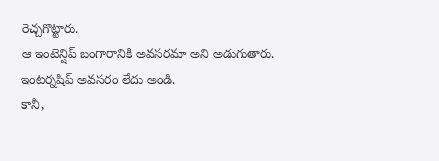రెచ్చగొట్టారు.
ఆ ఇంటెన్షిప్ బంగారానికి అవసరమా అని అడుగుతారు. ఇంటర్నషిప్ అవసరం లేదు అండి.
కానీ,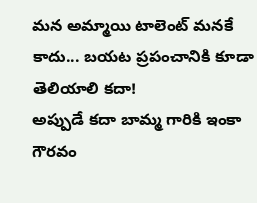మన అమ్మాయి టాలెంట్ మనకే కాదు... బయట ప్రపంచానికి కూడా తెలియాలి కదా!
అప్పుడే కదా బామ్మ గారికి ఇంకా గౌరవం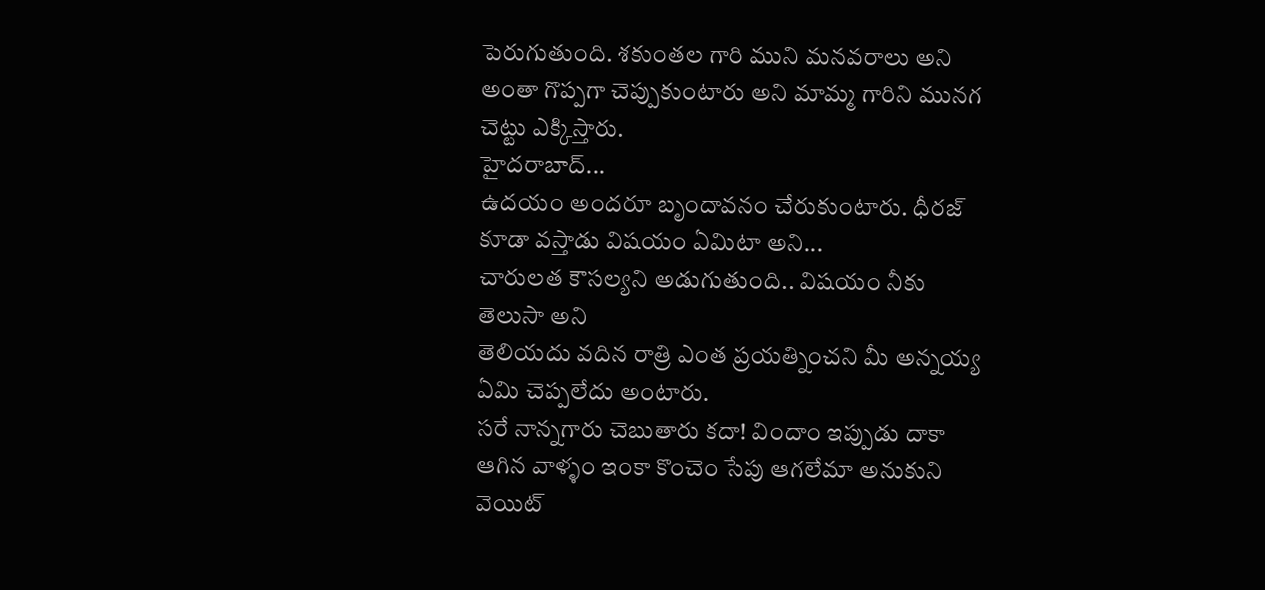పెరుగుతుంది. శకుంతల గారి ముని మనవరాలు అని అంతా గొప్పగా చెప్పుకుంటారు అని మామ్మ గారిని మునగ చెట్టు ఎక్కిస్తారు.
హైదరాబాద్...
ఉదయం అందరూ బృందావనం చేరుకుంటారు. ధీరజ్ కూడా వస్తాడు విషయం ఏమిటా అని...
చారులత కౌసల్యని అడుగుతుంది.. విషయం నీకు తెలుసా అని
తెలియదు వదిన రాత్రి ఎంత ప్రయత్నించని మీ అన్నయ్య ఏమి చెప్పలేదు అంటారు.
సరే నాన్నగారు చెబుతారు కదా! విందాం ఇప్పుడు దాకా ఆగిన వాళ్ళం ఇంకా కొంచెం సేపు ఆగలేమా అనుకుని వెయిట్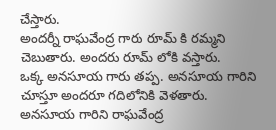చేస్తారు.
అందర్నీ రాఘవేంద్ర గారు రూమ్ కి రమ్మని చెబుతారు. అందరు రూమ్ లోకి వస్తారు.
ఒక్క అనసూయ గారు తప్ప. అనసూయ గారిని చూస్తూ అందరూ గదిలోనికి వెళతారు.
అనసూయ గారిని రాఘవేంద్ర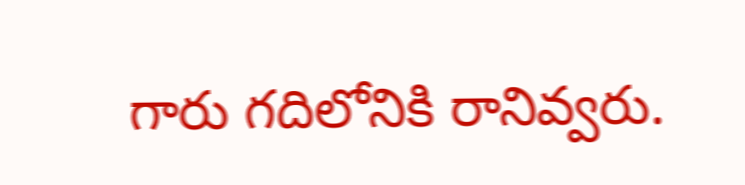గారు గదిలోనికి రానివ్వరు.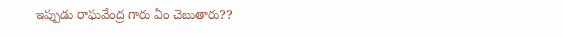ఇప్పుడు రాఘవేంద్ర గారు ఏం చెబుతారు??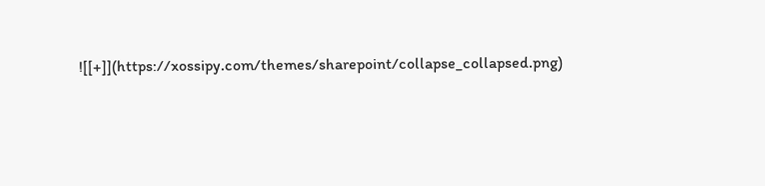![[+]](https://xossipy.com/themes/sharepoint/collapse_collapsed.png)